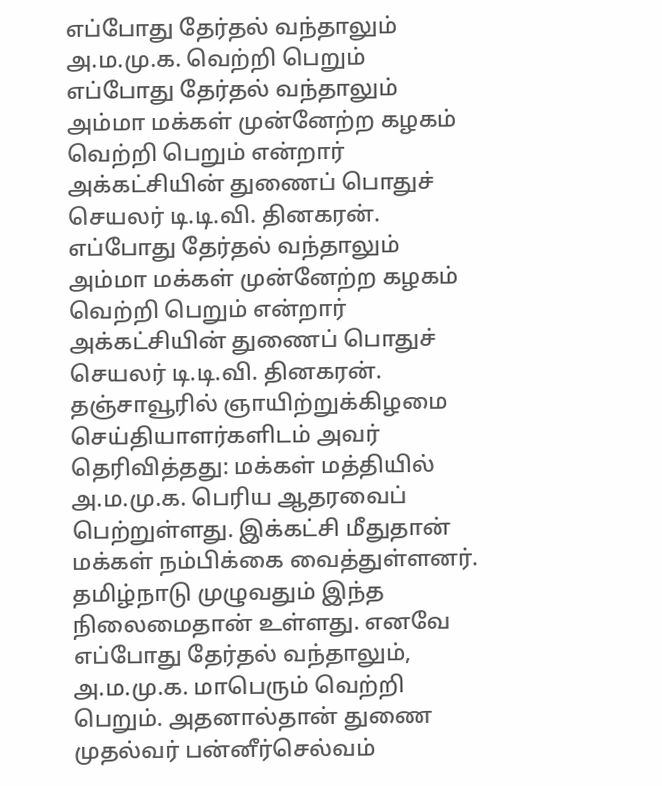எப்போது தேர்தல் வந்தாலும் அ.ம.மு.க. வெற்றி பெறும்
எப்போது தேர்தல் வந்தாலும் அம்மா மக்கள் முன்னேற்ற கழகம் வெற்றி பெறும் என்றார் அக்கட்சியின் துணைப் பொதுச் செயலர் டி.டி.வி. தினகரன்.
எப்போது தேர்தல் வந்தாலும் அம்மா மக்கள் முன்னேற்ற கழகம் வெற்றி பெறும் என்றார் அக்கட்சியின் துணைப் பொதுச் செயலர் டி.டி.வி. தினகரன்.
தஞ்சாவூரில் ஞாயிற்றுக்கிழமை செய்தியாளர்களிடம் அவர் தெரிவித்தது: மக்கள் மத்தியில் அ.ம.மு.க. பெரிய ஆதரவைப் பெற்றுள்ளது. இக்கட்சி மீதுதான் மக்கள் நம்பிக்கை வைத்துள்ளனர். தமிழ்நாடு முழுவதும் இந்த நிலைமைதான் உள்ளது. எனவே எப்போது தேர்தல் வந்தாலும், அ.ம.மு.க. மாபெரும் வெற்றி பெறும். அதனால்தான் துணை முதல்வர் பன்னீர்செல்வம்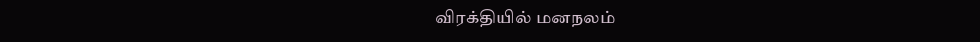விரக்தியில் மனநலம்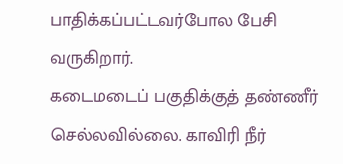பாதிக்கப்பட்டவர்போல பேசி வருகிறார்.
கடைமடைப் பகுதிக்குத் தண்ணீர் செல்லவில்லை. காவிரி நீர்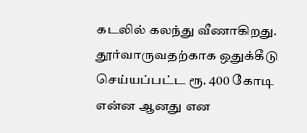கடலில் கலந்து வீணாகிறது. தூர்வாருவதற்காக ஒதுக்கீடு செய்யப்பட்ட ரூ. 400 கோடி என்ன ஆனது என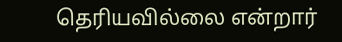தெரியவில்லை என்றார்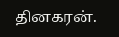தினகரன்.